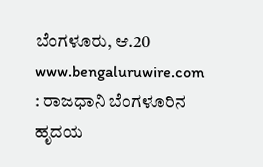ಬೆಂಗಳೂರು, ಆ.20 www.bengaluruwire.com : ರಾಜಧಾನಿ ಬೆಂಗಳೂರಿನ ಹೃದಯ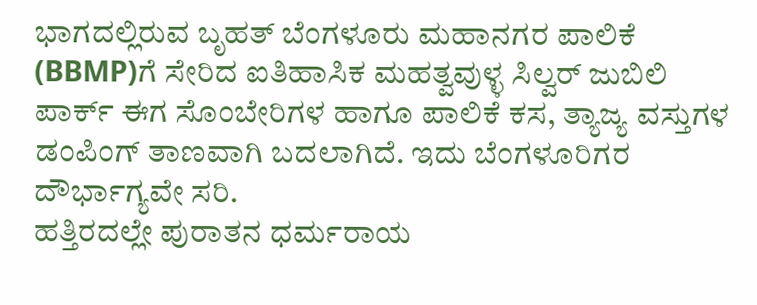ಭಾಗದಲ್ಲಿರುವ ಬೃಹತ್ ಬೆಂಗಳೂರು ಮಹಾನಗರ ಪಾಲಿಕೆ (BBMP)ಗೆ ಸೇರಿದ ಐತಿಹಾಸಿಕ ಮಹತ್ವವುಳ್ಳ ಸಿಲ್ವರ್ ಜುಬಿಲಿ ಪಾರ್ಕ್ ಈಗ ಸೊಂಬೇರಿಗಳ ಹಾಗೂ ಪಾಲಿಕೆ ಕಸ, ತ್ಯಾಜ್ಯ ವಸ್ತುಗಳ ಡಂಪಿಂಗ್ ತಾಣವಾಗಿ ಬದಲಾಗಿದೆ. ಇದು ಬೆಂಗಳೂರಿಗರ ದೌರ್ಭಾಗ್ಯವೇ ಸರಿ.
ಹತ್ತಿರದಲ್ಲೇ ಪುರಾತನ ಧರ್ಮರಾಯ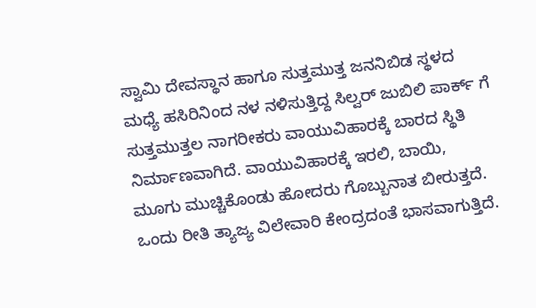ಸ್ವಾಮಿ ದೇವಸ್ಥಾನ ಹಾಗೂ ಸುತ್ತಮುತ್ತ ಜನನಿಬಿಡ ಸ್ಥಳದ ಮಧ್ಯೆ ಹಸಿರಿನಿಂದ ನಳ ನಳಿಸುತ್ತಿದ್ದ ಸಿಲ್ವರ್ ಜುಬಿಲಿ ಪಾರ್ಕ್ ಗೆ ಸುತ್ತಮುತ್ತಲ ನಾಗರೀಕರು ವಾಯುವಿಹಾರಕ್ಕೆ ಬಾರದ ಸ್ಥಿತಿ ನಿರ್ಮಾಣವಾಗಿದೆ. ವಾಯುವಿಹಾರಕ್ಕೆ ಇರಲಿ, ಬಾಯಿ, ಮೂಗು ಮುಚ್ಚಿಕೊಂಡು ಹೋದರು ಗೊಬ್ಬುನಾತ ಬೀರುತ್ತದೆ. ಒಂದು ರೀತಿ ತ್ಯಾಜ್ಯ ವಿಲೇವಾರಿ ಕೇಂದ್ರದಂತೆ ಭಾಸವಾಗುತ್ತಿದೆ.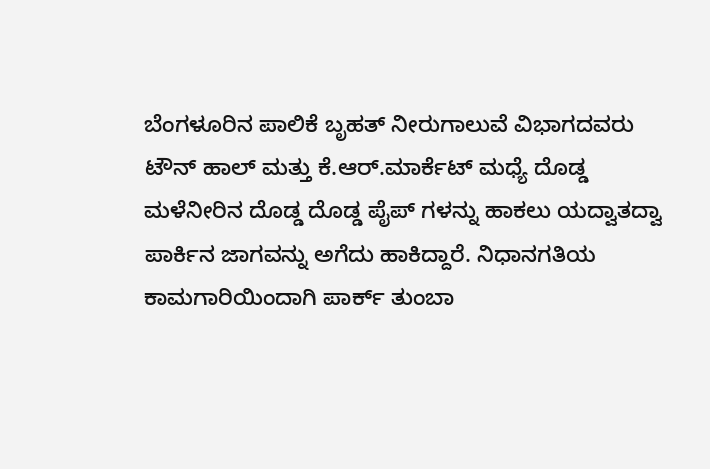ಬೆಂಗಳೂರಿನ ಪಾಲಿಕೆ ಬೃಹತ್ ನೀರುಗಾಲುವೆ ವಿಭಾಗದವರು ಟೌನ್ ಹಾಲ್ ಮತ್ತು ಕೆ.ಆರ್.ಮಾರ್ಕೆಟ್ ಮಧ್ಯೆ ದೊಡ್ಡ ಮಳೆನೀರಿನ ದೊಡ್ಡ ದೊಡ್ಡ ಪೈಪ್ ಗಳನ್ನು ಹಾಕಲು ಯದ್ವಾತದ್ವಾ ಪಾರ್ಕಿನ ಜಾಗವನ್ನು ಅಗೆದು ಹಾಕಿದ್ದಾರೆ. ನಿಧಾನಗತಿಯ ಕಾಮಗಾರಿಯಿಂದಾಗಿ ಪಾರ್ಕ್ ತುಂಬಾ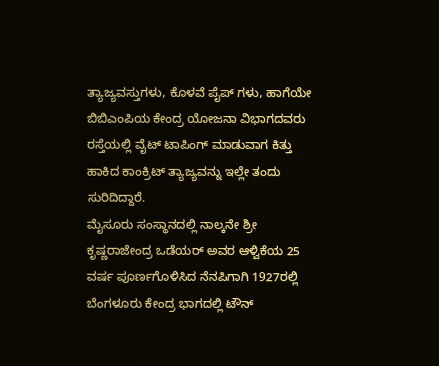ತ್ಯಾಜ್ಯವಸ್ತುಗಳು, ಕೊಳವೆ ಪೈಪ್ ಗಳು, ಹಾಗೆಯೇ ಬಿಬಿಎಂಪಿಯ ಕೇಂದ್ರ ಯೋಜನಾ ವಿಭಾಗದವರು ರಸ್ತೆಯಲ್ಲಿ ವೈಟ್ ಟಾಪಿಂಗ್ ಮಾಡುವಾಗ ಕಿತ್ತು ಹಾಕಿದ ಕಾಂಕ್ರಿಟ್ ತ್ಯಾಜ್ಯವನ್ನು ಇಲ್ಲೇ ತಂದು ಸುರಿದಿದ್ದಾರೆ.
ಮೈಸೂರು ಸಂಸ್ಥಾನದಲ್ಲಿ ನಾಲ್ಕನೇ ಶ್ರೀ ಕೃಷ್ಣರಾಜೇಂದ್ರ ಒಡೆಯರ್ ಅವರ ಆಳ್ವಿಕೆಯ 25 ವರ್ಷ ಪೂರ್ಣಗೊಳಿಸಿದ ನೆನಪಿಗಾಗಿ 1927ರಲ್ಲಿ ಬೆಂಗಳೂರು ಕೇಂದ್ರ ಭಾಗದಲ್ಲಿ ಟೌನ್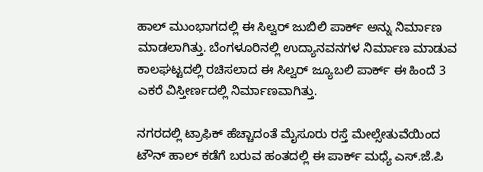ಹಾಲ್ ಮುಂಭಾಗದಲ್ಲಿ ಈ ಸಿಲ್ವರ್ ಜುಬಿಲಿ ಪಾರ್ಕ್ ಅನ್ನು ನಿರ್ಮಾಣ ಮಾಡಲಾಗಿತ್ತು. ಬೆಂಗಳೂರಿನಲ್ಲಿ ಉದ್ಯಾನವನಗಳ ನಿರ್ಮಾಣ ಮಾಡುವ ಕಾಲಘಟ್ಟದಲ್ಲಿ ರಚಿಸಲಾದ ಈ ಸಿಲ್ವರ್ ಜ್ಯೂಬಲಿ ಪಾರ್ಕ್ ಈ ಹಿಂದೆ 3 ಎಕರೆ ವಿಸ್ತೀರ್ಣದಲ್ಲಿ ನಿರ್ಮಾಣವಾಗಿತ್ತು.

ನಗರದಲ್ಲಿ ಟ್ರಾಫಿಕ್ ಹೆಚ್ಚಾದಂತೆ ಮೈಸೂರು ರಸ್ತೆ ಮೇಲ್ಸೇತುವೆಯಿಂದ ಟೌನ್ ಹಾಲ್ ಕಡೆಗೆ ಬರುವ ಹಂತದಲ್ಲಿ ಈ ಪಾರ್ಕ್ ಮಧ್ಯೆ ಎಸ್.ಜೆ.ಪಿ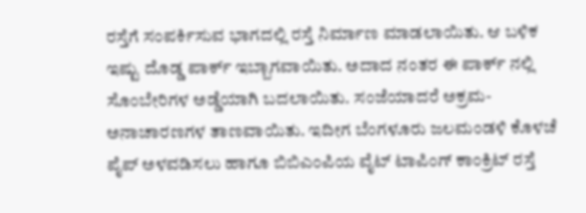ರಸ್ತೆಗೆ ಸಂಪರ್ಕಿಸುವ ಭಾಗದಲ್ಲಿ ರಸ್ತೆ ನಿರ್ಮಾಣ ಮಾಡಲಾಯಿತು. ಆ ಬಳಿಕ ಇಷ್ಟು ದೊಡ್ಡ ಪಾರ್ಕ್ ಇಬ್ಬಾಗವಾಯಿತು. ಅದಾದ ನಂತರ ಈ ಪಾರ್ಕ್ ನಲ್ಲಿ ಸೊಂಬೇರಿಗಳ ಅಡ್ಡೆಯಾಗಿ ಬದಲಾಯಿತು. ಸಂಜೆಯಾದರೆ ಅಕ್ರಮ- ಅನಾಚಾರಣಗಳ ತಾಣವಾಯಿತು. ಇದೀಗ ಬೆಂಗಳೂರು ಜಲಮಂಡಳಿ ಕೊಳಚೆ ಪೈಪ್ ಅಳವಡಿಸಲು ಹಾಗೂ ಬಿಬಿಎಂಪಿಯ ವೈಟ್ ಟಾಪಿಂಗ್ ಕಾಂಕ್ರಿಟ್ ರಸ್ತೆ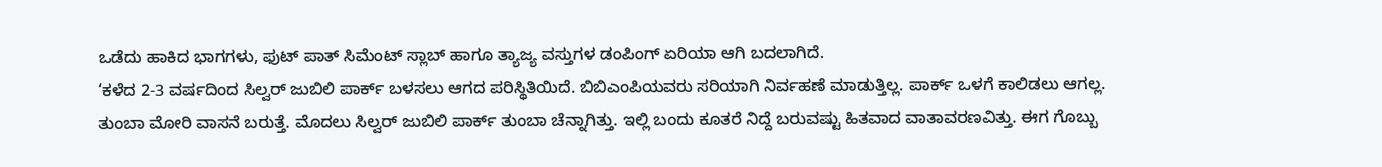ಒಡೆದು ಹಾಕಿದ ಭಾಗಗಳು, ಫುಟ್ ಪಾತ್ ಸಿಮೆಂಟ್ ಸ್ಲಾಬ್ ಹಾಗೂ ತ್ಯಾಜ್ಯ ವಸ್ತುಗಳ ಡಂಪಿಂಗ್ ಏರಿಯಾ ಆಗಿ ಬದಲಾಗಿದೆ.
‘ಕಳೆದ 2-3 ವರ್ಷದಿಂದ ಸಿಲ್ವರ್ ಜುಬಿಲಿ ಪಾರ್ಕ್ ಬಳಸಲು ಆಗದ ಪರಿಸ್ಥಿತಿಯಿದೆ. ಬಿಬಿಎಂಪಿಯವರು ಸರಿಯಾಗಿ ನಿರ್ವಹಣೆ ಮಾಡುತ್ತಿಲ್ಲ. ಪಾರ್ಕ್ ಒಳಗೆ ಕಾಲಿಡಲು ಆಗಲ್ಲ. ತುಂಬಾ ಮೋರಿ ವಾಸನೆ ಬರುತ್ತೆ. ಮೊದಲು ಸಿಲ್ವರ್ ಜುಬಿಲಿ ಪಾರ್ಕ್ ತುಂಬಾ ಚೆನ್ನಾಗಿತ್ತು. ಇಲ್ಲಿ ಬಂದು ಕೂತರೆ ನಿದ್ದೆ ಬರುವಷ್ಟು ಹಿತವಾದ ವಾತಾವರಣವಿತ್ತು. ಈಗ ಗೊಬ್ಬು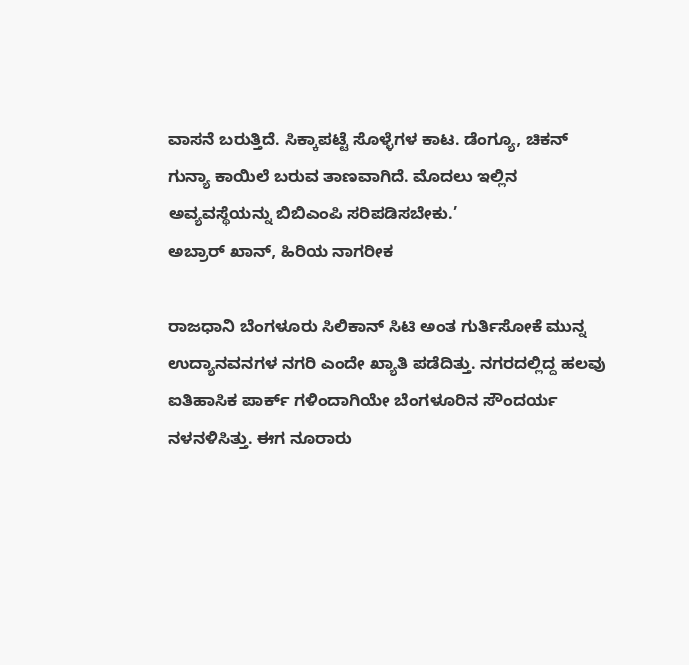ವಾಸನೆ ಬರುತ್ತಿದೆ. ಸಿಕ್ಕಾಪಟ್ಟೆ ಸೊಳ್ಳೆಗಳ ಕಾಟ. ಡೆಂಗ್ಯೂ, ಚಿಕನ್ ಗುನ್ಯಾ ಕಾಯಿಲೆ ಬರುವ ತಾಣವಾಗಿದೆ. ಮೊದಲು ಇಲ್ಲಿನ ಅವ್ಯವಸ್ಥೆಯನ್ನು ಬಿಬಿಎಂಪಿ ಸರಿಪಡಿಸಬೇಕು.’
ಅಬ್ರಾರ್ ಖಾನ್, ಹಿರಿಯ ನಾಗರೀಕ

ರಾಜಧಾನಿ ಬೆಂಗಳೂರು ಸಿಲಿಕಾನ್ ಸಿಟಿ ಅಂತ ಗುರ್ತಿಸೋಕೆ ಮುನ್ನ ಉದ್ಯಾನವನಗಳ ನಗರಿ ಎಂದೇ ಖ್ಯಾತಿ ಪಡೆದಿತ್ತು. ನಗರದಲ್ಲಿದ್ದ ಹಲವು ಐತಿಹಾಸಿಕ ಪಾರ್ಕ್ ಗಳಿಂದಾಗಿಯೇ ಬೆಂಗಳೂರಿನ ಸೌಂದರ್ಯ ನಳನಳಿಸಿತ್ತು. ಈಗ ನೂರಾರು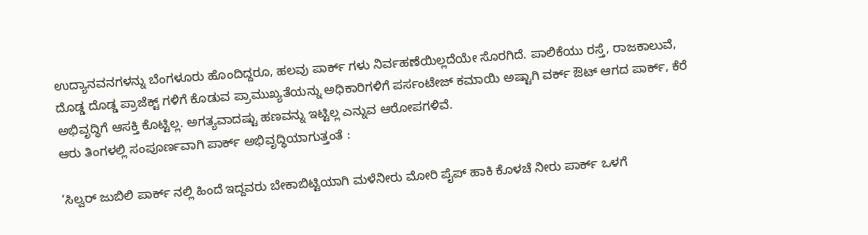ಉದ್ಯಾನವನಗಳನ್ನು ಬೆಂಗಳೂರು ಹೊಂದಿದ್ದರೂ, ಹಲವು ಪಾರ್ಕ್ ಗಳು ನಿರ್ವಹಣೆಯಿಲ್ಲದೆಯೇ ಸೊರಗಿದೆ. ಪಾಲಿಕೆಯು ರಸ್ತೆ, ರಾಜಕಾಲುವೆ, ದೊಡ್ಡ ದೊಡ್ಡ ಪ್ರಾಜೆಕ್ಟ್ ಗಳಿಗೆ ಕೊಡುವ ಪ್ರಾಮುಖ್ಯತೆಯನ್ನು ಅಧಿಕಾರಿಗಳಿಗೆ ಪರ್ಸಂಟೇಜ್ ಕಮಾಯಿ ಅಷ್ಟಾಗಿ ವರ್ಕ್ ಔಟ್ ಆಗದ ಪಾರ್ಕ್, ಕೆರೆ ಅಭಿವೃದ್ಧಿಗೆ ಆಸಕ್ತಿ ಕೊಟ್ಟಿಲ್ಲ. ಅಗತ್ಯವಾದಷ್ಟು ಹಣವನ್ನು ಇಟ್ಟಿಲ್ಲ ಎನ್ನುವ ಆರೋಪಗಳಿವೆ.
ಆರು ತಿಂಗಳಲ್ಲಿ ಸಂಪೂರ್ಣವಾಗಿ ಪಾರ್ಕ್ ಅಭಿವೃದ್ಧಿಯಾಗುತ್ತಂತೆ :

‘ಸಿಲ್ವರ್ ಜುಬಿಲಿ ಪಾರ್ಕ್ ನಲ್ಲಿ ಹಿಂದೆ ಇದ್ದವರು ಬೇಕಾಬಿಟ್ಟಿಯಾಗಿ ಮಳೆನೀರು ಮೋರಿ ಪೈಪ್ ಹಾಕಿ ಕೊಳಚೆ ನೀರು ಪಾರ್ಕ್ ಒಳಗೆ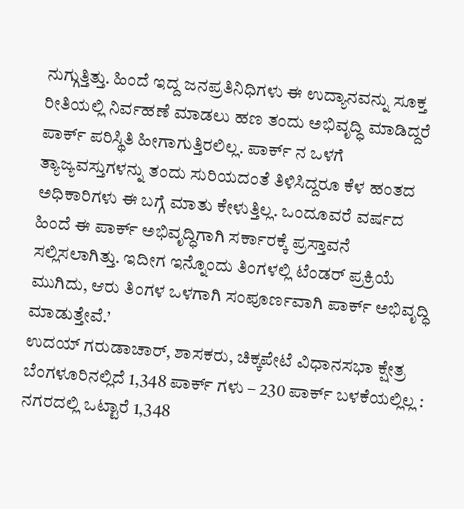ನುಗ್ಗುತ್ತಿತ್ತು. ಹಿಂದೆ ಇದ್ದ ಜನಪ್ರತಿನಿಧಿಗಳು ಈ ಉದ್ಯಾನವನ್ನು ಸೂಕ್ತ ರೀತಿಯಲ್ಲಿ ನಿರ್ವಹಣೆ ಮಾಡಲು ಹಣ ತಂದು ಅಭಿವೃದ್ಧಿ ಮಾಡಿದ್ದರೆ ಪಾರ್ಕ್ ಪರಿಸ್ಥಿತಿ ಹೀಗಾಗುತ್ತಿರಲಿಲ್ಲ. ಪಾರ್ಕ್ ನ ಒಳಗೆ ತ್ಯಾಜ್ಯವಸ್ತುಗಳನ್ನು ತಂದು ಸುರಿಯದಂತೆ ತಿಳಿಸಿದ್ದರೂ ಕೆಳ ಹಂತದ ಅಧಿಕಾರಿಗಳು ಈ ಬಗ್ಗೆ ಮಾತು ಕೇಳುತ್ತಿಲ್ಲ. ಒಂದೂವರೆ ವರ್ಷದ ಹಿಂದೆ ಈ ಪಾರ್ಕ್ ಅಭಿವೃದ್ಧಿಗಾಗಿ ಸರ್ಕಾರಕ್ಕೆ ಪ್ರಸ್ತಾವನೆ ಸಲ್ಲಿಸಲಾಗಿತ್ತು. ಇದೀಗ ಇನ್ನೊಂದು ತಿಂಗಳಲ್ಲಿ ಟೆಂಡರ್ ಪ್ರಕ್ರಿಯೆ ಮುಗಿದು, ಆರು ತಿಂಗಳ ಒಳಗಾಗಿ ಸಂಪೂರ್ಣವಾಗಿ ಪಾರ್ಕ್ ಅಭಿವೃದ್ಧಿ ಮಾಡುತ್ತೇವೆ.’
ಉದಯ್ ಗರುಡಾಚಾರ್, ಶಾಸಕರು, ಚಿಕ್ಕಪೇಟೆ ವಿಧಾನಸಭಾ ಕ್ಷೇತ್ರ
ಬೆಂಗಳೂರಿನಲ್ಲಿದೆ 1,348 ಪಾರ್ಕ್ ಗಳು – 230 ಪಾರ್ಕ್ ಬಳಕೆಯಲ್ಲಿಲ್ಲ :
ನಗರದಲ್ಲಿ ಒಟ್ಟಾರೆ 1,348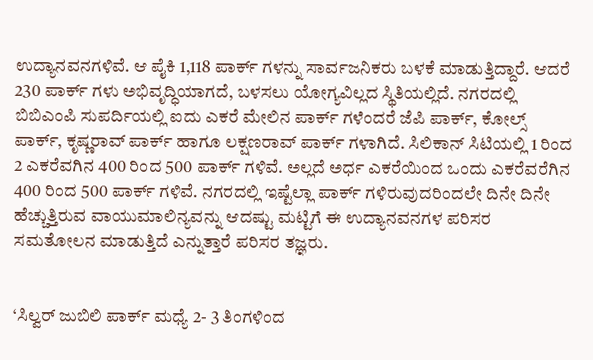ಉದ್ಯಾನವನಗಳಿವೆ. ಆ ಪೈಕಿ 1,118 ಪಾರ್ಕ್ ಗಳನ್ನು ಸಾರ್ವಜನಿಕರು ಬಳಕೆ ಮಾಡುತ್ತಿದ್ದಾರೆ. ಆದರೆ 230 ಪಾರ್ಕ್ ಗಳು ಅಭಿವೃದ್ಧಿಯಾಗದೆ, ಬಳಸಲು ಯೋಗ್ಯವಿಲ್ಲದ ಸ್ಥಿತಿಯಲ್ಲಿದೆ. ನಗರದಲ್ಲಿ ಬಿಬಿಎಂಪಿ ಸುಪರ್ದಿಯಲ್ಲಿ ಐದು ಎಕರೆ ಮೇಲಿನ ಪಾರ್ಕ್ ಗಳೆಂದರೆ ಜೆಪಿ ಪಾರ್ಕ್, ಕೋಲ್ಸ್ ಪಾರ್ಕ್, ಕೃಷ್ಣರಾವ್ ಪಾರ್ಕ್ ಹಾಗೂ ಲಕ್ಷಣರಾವ್ ಪಾರ್ಕ್ ಗಳಾಗಿದೆ. ಸಿಲಿಕಾನ್ ಸಿಟಿಯಲ್ಲಿ 1 ರಿಂದ 2 ಎಕರೆವಗಿನ 400 ರಿಂದ 500 ಪಾರ್ಕ್ ಗಳಿವೆ. ಅಲ್ಲದೆ ಅರ್ಧ ಎಕರೆಯಿಂದ ಒಂದು ಎಕರೆವರೆಗಿನ 400 ರಿಂದ 500 ಪಾರ್ಕ್ ಗಳಿವೆ. ನಗರದಲ್ಲಿ ಇಷ್ಟೆಲ್ಲಾ ಪಾರ್ಕ್ ಗಳಿರುವುದರಿಂದಲೇ ದಿನೇ ದಿನೇ ಹೆಚ್ಚುತ್ತಿರುವ ವಾಯುಮಾಲಿನ್ಯವನ್ನು ಆದಷ್ಟು ಮಟ್ಟಿಗೆ ಈ ಉದ್ಯಾನವನಗಳ ಪರಿಸರ ಸಮತೋಲನ ಮಾಡುತ್ತಿದೆ ಎನ್ನುತ್ತಾರೆ ಪರಿಸರ ತಜ್ಞರು.


‘ಸಿಲ್ವರ್ ಜುಬಿಲಿ ಪಾರ್ಕ್ ಮಧ್ಯೆ 2- 3 ತಿಂಗಳಿಂದ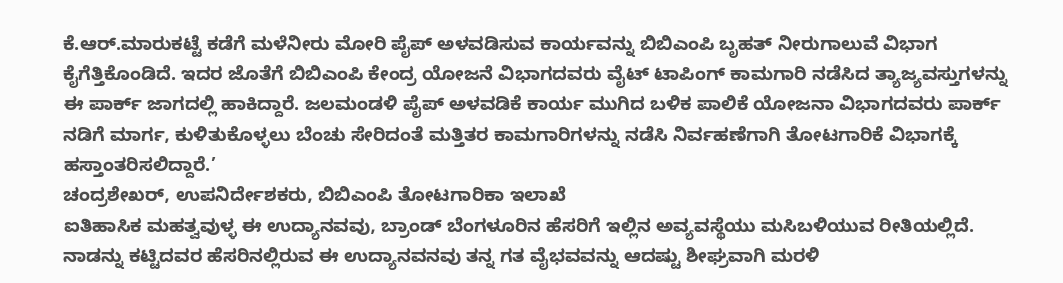ಕೆ.ಆರ್.ಮಾರುಕಟ್ಟೆ ಕಡೆಗೆ ಮಳೆನೀರು ಮೋರಿ ಪೈಪ್ ಅಳವಡಿಸುವ ಕಾರ್ಯವನ್ನು ಬಿಬಿಎಂಪಿ ಬೃಹತ್ ನೀರುಗಾಲುವೆ ವಿಭಾಗ ಕೈಗೆತ್ತಿಕೊಂಡಿದೆ. ಇದರ ಜೊತೆಗೆ ಬಿಬಿಎಂಪಿ ಕೇಂದ್ರ ಯೋಜನೆ ವಿಭಾಗದವರು ವೈಟ್ ಟಾಪಿಂಗ್ ಕಾಮಗಾರಿ ನಡೆಸಿದ ತ್ಯಾಜ್ಯವಸ್ತುಗಳನ್ನು ಈ ಪಾರ್ಕ್ ಜಾಗದಲ್ಲಿ ಹಾಕಿದ್ದಾರೆ. ಜಲಮಂಡಳಿ ಪೈಪ್ ಅಳವಡಿಕೆ ಕಾರ್ಯ ಮುಗಿದ ಬಳಿಕ ಪಾಲಿಕೆ ಯೋಜನಾ ವಿಭಾಗದವರು ಪಾರ್ಕ್ ನಡಿಗೆ ಮಾರ್ಗ, ಕುಳಿತುಕೊಳ್ಳಲು ಬೆಂಚು ಸೇರಿದಂತೆ ಮತ್ತಿತರ ಕಾಮಗಾರಿಗಳನ್ನು ನಡೆಸಿ ನಿರ್ವಹಣೆಗಾಗಿ ತೋಟಗಾರಿಕೆ ವಿಭಾಗಕ್ಕೆ ಹಸ್ತಾಂತರಿಸಲಿದ್ದಾರೆ.’
ಚಂದ್ರಶೇಖರ್, ಉಪನಿರ್ದೇಶಕರು, ಬಿಬಿಎಂಪಿ ತೋಟಗಾರಿಕಾ ಇಲಾಖೆ
ಐತಿಹಾಸಿಕ ಮಹತ್ವವುಳ್ಳ ಈ ಉದ್ಯಾನವವು, ಬ್ರಾಂಡ್ ಬೆಂಗಳೂರಿನ ಹೆಸರಿಗೆ ಇಲ್ಲಿನ ಅವ್ಯವಸ್ಥೆಯು ಮಸಿಬಳಿಯುವ ರೀತಿಯಲ್ಲಿದೆ. ನಾಡನ್ನು ಕಟ್ಟಿದವರ ಹೆಸರಿನಲ್ಲಿರುವ ಈ ಉದ್ಯಾನವನವು ತನ್ನ ಗತ ವೈಭವವನ್ನು ಆದಷ್ಟು ಶೀಘ್ರವಾಗಿ ಮರಳಿ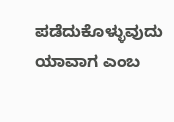ಪಡೆದುಕೊಳ್ಳುವುದು ಯಾವಾಗ ಎಂಬ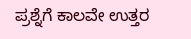ಪ್ರಶ್ನೆಗೆ ಕಾಲವೇ ಉತ್ತರ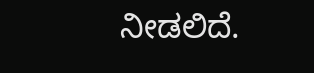ನೀಡಲಿದೆ.